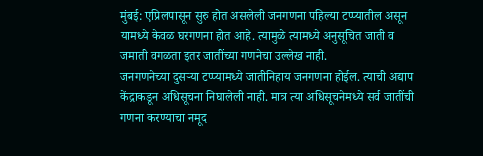मुंबई: एप्रिलपासून सुरु होत असलेली जनगणना पहिल्या टप्प्यातील असून यामध्ये केवळ घरगणना होत आहे. त्यामुळे त्यामध्ये अनुसूचित जाती व जमाती वगळता इतर जातींच्या गणनेचा उल्लेख नाही.
जनगणनेच्या दुसऱ्या टप्प्यामध्ये जातीनिहाय जनगणना होईल. त्याची अद्याप केंद्राकडून अधिसूचना निघालेली नाही. मात्र त्या अधिसूचनेमध्ये सर्व जातींची गणना करण्याचा नमूद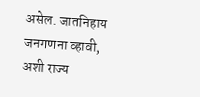असेल. जातनिहाय जनगणना व्हावी, अशी राज्य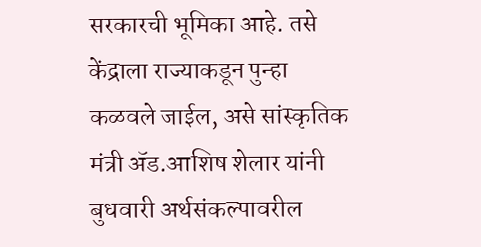सरकारची भूमिका आहे. तसे केंद्राला राज्याकडून पुन्हा कळवले जाईल, असे सांस्कृतिक मंत्री ॲड.आशिष शेलार यांनी बुधवारी अर्थसंकल्पावरील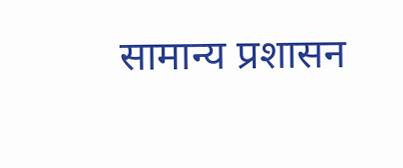सामान्य प्रशासन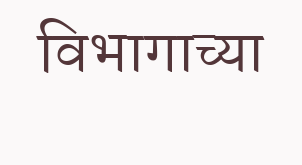विभागाच्या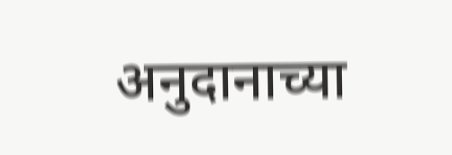अनुदानाच्या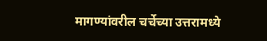मागण्यांवरील चर्चेच्या उत्तरामध्ये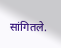सांगितले.